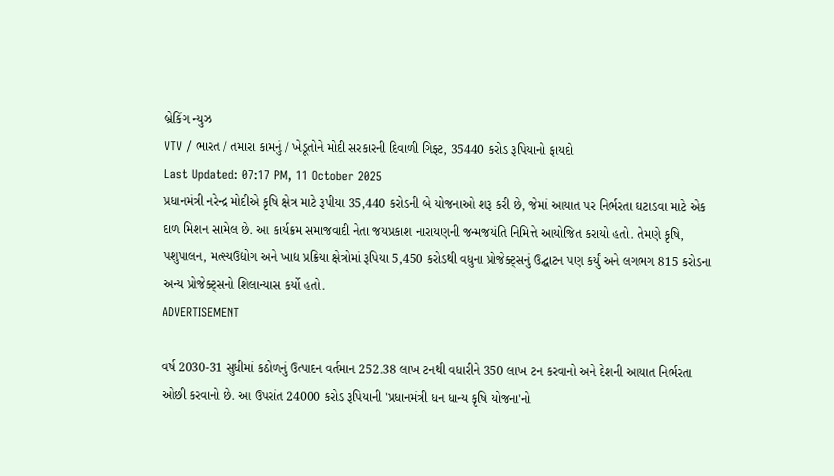બ્રેકિંગ ન્યુઝ
VTV / ભારત / તમારા કામનું / ખેડૂતોને મોદી સરકારની દિવાળી ગિફ્ટ, 35440 કરોડ રૂપિયાનો ફાયદો
Last Updated: 07:17 PM, 11 October 2025
પ્રધાનમંત્રી નરેન્દ્ર મોદીએ કૃષિ ક્ષેત્ર માટે રૂપીયા 35,440 કરોડની બે યોજનાઓ શરૂ કરી છે, જેમાં આયાત પર નિર્ભરતા ઘટાડવા માટે એક દાળ મિશન સામેલ છે. આ કાર્યક્રમ સમાજવાદી નેતા જયપ્રકાશ નારાયણની જન્મજયંતિ નિમિત્તે આયોજિત કરાયો હતો. તેમણે કૃષિ, પશુપાલન, મત્સ્યઉદ્યોગ અને ખાદ્ય પ્રક્રિયા ક્ષેત્રોમાં રૂપિયા 5,450 કરોડથી વધુના પ્રોજેક્ટ્સનું ઉદ્ઘાટન પણ કર્યું અને લગભગ 815 કરોડના અન્ય પ્રોજેક્ટ્સનો શિલાન્યાસ કર્યો હતો.
ADVERTISEMENT

વર્ષ 2030-31 સુધીમાં કઠોળનું ઉત્પાદન વર્તમાન 252.38 લાખ ટનથી વધારીને 350 લાખ ટન કરવાનો અને દેશની આયાત નિર્ભરતા ઓછી કરવાનો છે. આ ઉપરાંત 24000 કરોડ રૂપિયાની 'પ્રધાનમંત્રી ધન ધાન્ય કૃષિ યોજના'નો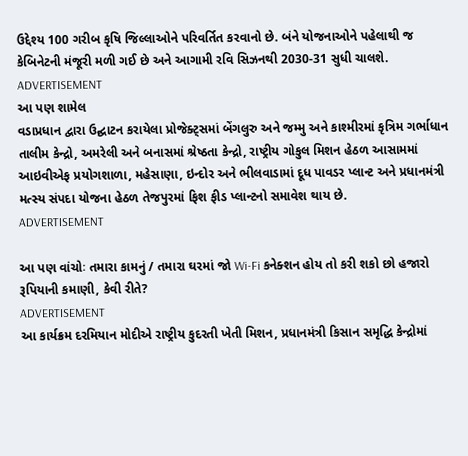ઉદ્દેશ્ય 100 ગરીબ કૃષિ જિલ્લાઓને પરિવર્તિત કરવાનો છે. બંને યોજનાઓને પહેલાથી જ કેબિનેટની મંજૂરી મળી ગઈ છે અને આગામી રવિ સિઝનથી 2030-31 સુધી ચાલશે.
ADVERTISEMENT
આ પણ શામેલ
વડાપ્રધાન દ્વારા ઉદ્ઘાટન કરાયેલા પ્રોજેક્ટ્સમાં બેંગલુરુ અને જમ્મુ અને કાશ્મીરમાં કૃત્રિમ ગર્ભાધાન તાલીમ કેન્દ્રો, અમરેલી અને બનાસમાં શ્રેષ્ઠતા કેન્દ્રો, રાષ્ટ્રીય ગોકુલ મિશન હેઠળ આસામમાં આઇવીએફ પ્રયોગશાળા, મહેસાણા, ઇન્દોર અને ભીલવાડામાં દૂધ પાવડર પ્લાન્ટ અને પ્રધાનમંત્રી મત્સ્ય સંપદા યોજના હેઠળ તેજપુરમાં ફિશ ફીડ પ્લાન્ટનો સમાવેશ થાય છે.
ADVERTISEMENT

આ પણ વાંચોઃ તમારા કામનું / તમારા ઘરમાં જો Wi-Fi કનેક્શન હોય તો કરી શકો છો હજારો રૂપિયાની કમાણી, કેવી રીતે?
ADVERTISEMENT
આ કાર્યક્રમ દરમિયાન મોદીએ રાષ્ટ્રીય કુદરતી ખેતી મિશન, પ્રધાનમંત્રી કિસાન સમૃદ્ધિ કેન્દ્રોમાં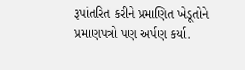રૂપાંતરિત કરીને પ્રમાણિત ખેડૂતોને પ્રમાણપત્રો પણ અર્પણ કર્યા.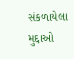સંકળાયેલા મુદ્દાઓ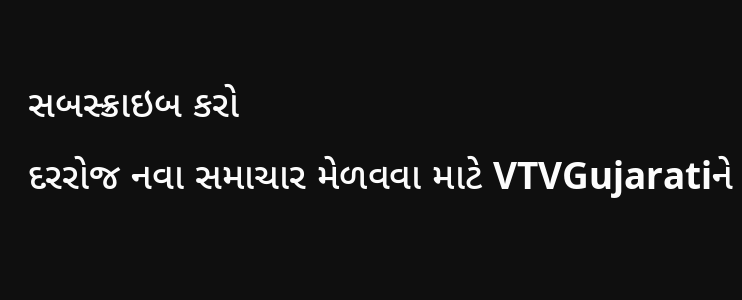સબસ્ક્રાઇબ કરો
દરરોજ નવા સમાચાર મેળવવા માટે VTVGujaratiને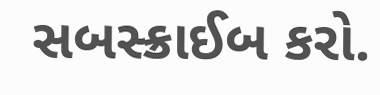સબસ્ક્રાઈબ કરો.